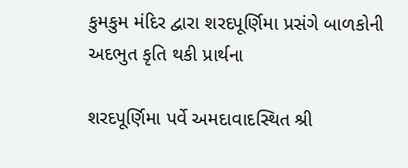કુમકુમ મંદિર દ્વારા શરદપૂર્ણિમા પ્રસંગે બાળકોની અદભુત કૃતિ થકી પ્રાર્થના

શરદપૂર્ણિમા પર્વે અમદાવાદસ્થિત શ્રી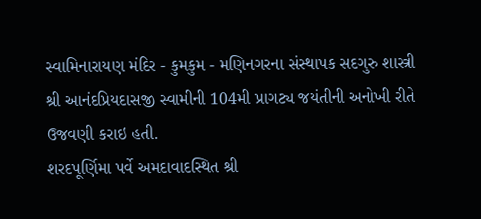સ્વામિનારાયણ મંદિર - કુમકુમ - મણિનગરના સંસ્થાપક સદગુરુ શાસ્ત્રી શ્રી આનંદપ્રિયદાસજી સ્વામીની 104મી પ્રાગટ્ય જયંતીની અનોખી રીતે ઉજવણી કરાઇ હતી.
શરદપૂર્ણિમા પર્વે અમદાવાદસ્થિત શ્રી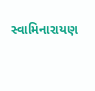સ્વામિનારાયણ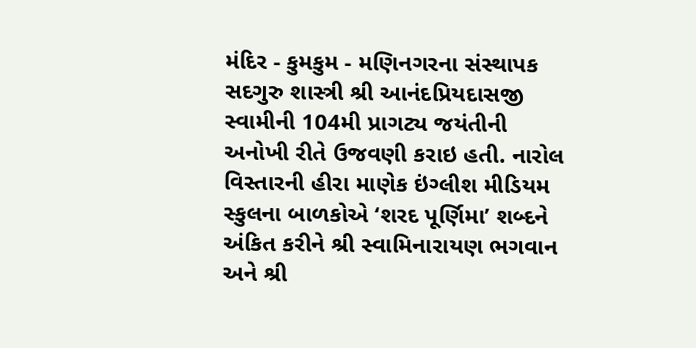મંદિર - કુમકુમ - મણિનગરના સંસ્થાપક સદગુરુ શાસ્ત્રી શ્રી આનંદપ્રિયદાસજી સ્વામીની 104મી પ્રાગટ્ય જયંતીની અનોખી રીતે ઉજવણી કરાઇ હતી. નારોલ વિસ્તારની હીરા માણેક ઇંગ્લીશ મીડિયમ સ્કુલના બાળકોએ ‘શરદ પૂર્ણિમા’ શબ્દને અંકિત કરીને શ્રી સ્વામિનારાયણ ભગવાન અને શ્રી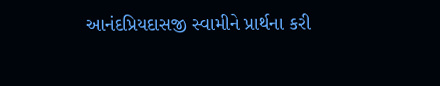આનંદપ્રિયદાસજી સ્વામીને પ્રાર્થના કરી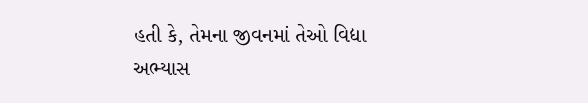હતી કે, તેમના જીવનમાં તેઓ વિદ્યા અભ્યાસ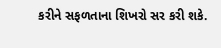કરીને સફળતાના શિખરો સર કરી શકે.